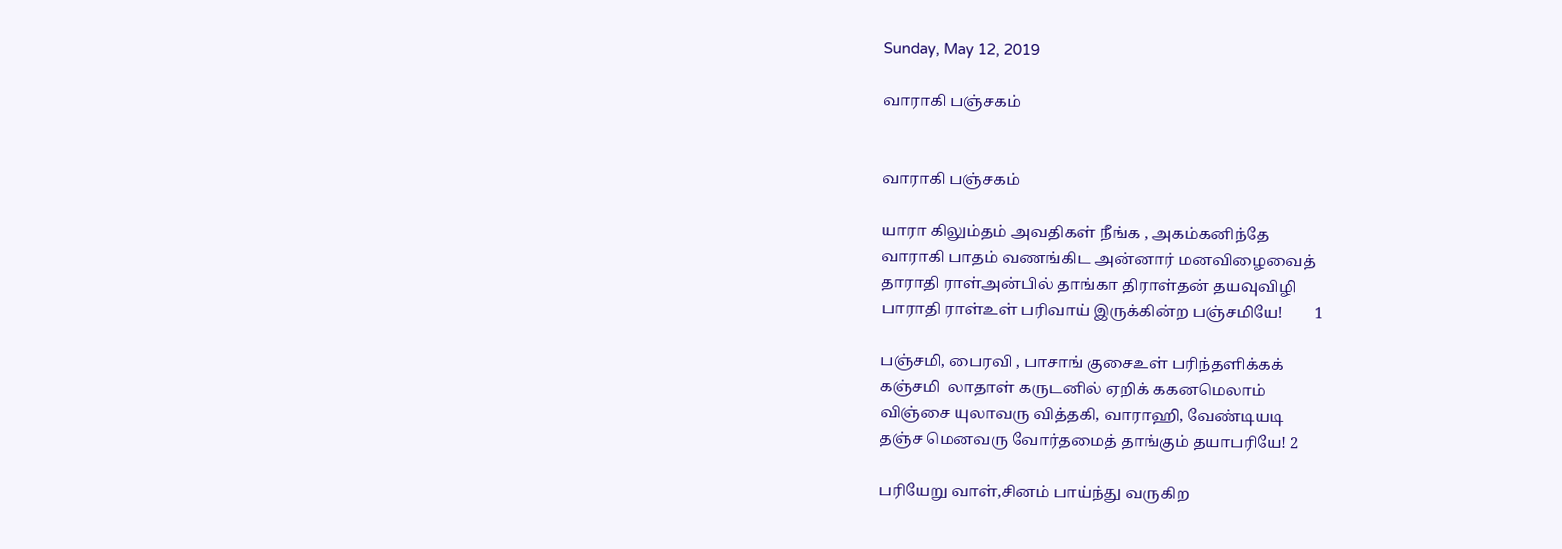Sunday, May 12, 2019

வாராகி பஞ்சகம்


வாராகி பஞ்சகம்

யாரா கிலும்தம் அவதிகள் நீங்க , அகம்கனிந்தே
வாராகி பாதம் வணங்கிட அன்னார் மனவிழைவைத்
தாராதி ராள்அன்பில் தாங்கா திராள்தன் தயவுவிழி
பாராதி ராள்உள் பரிவாய் இருக்கின்ற பஞ்சமியே!        1

பஞ்சமி, பைரவி , பாசாங் குசைஉள் பரிந்தளிக்கக்
கஞ்சமி  லாதாள் கருடனில் ஏறிக் ககனமெலாம்
விஞ்சை யுலாவரு வித்தகி, வாராஹி, வேண்டியடி
தஞ்ச மெனவரு வோர்தமைத் தாங்கும் தயாபரியே! 2

பரியேறு வாள்,சினம் பாய்ந்து வருகிற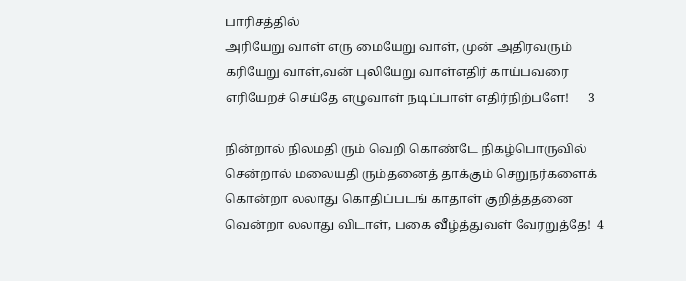பாரிசத்தில்
அரியேறு வாள் எரு மையேறு வாள், முன் அதிரவரும்
கரியேறு வாள்,வன் புலியேறு வாள்எதிர் காய்பவரை
எரியேறச் செய்தே எழுவாள் நடிப்பாள் எதிர்நிற்பளே!      3

நின்றால் நிலமதி ரும் வெறி கொண்டே நிகழ்பொருவில்
சென்றால் மலையதி ரும்தனைத் தாக்கும் செறுநர்களைக்
கொன்றா லலாது கொதிப்படங் காதாள் குறித்ததனை
வென்றா லலாது விடாள், பகை வீழ்த்துவள் வேரறுத்தே!  4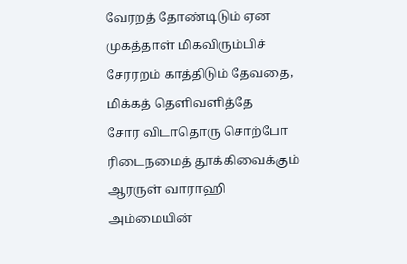வேரறத் தோண்டிடும் ஏன முகத்தாள் மிகவிரும்பிச்
சேரரறம் காத்திடும் தேவதை, மிக்கத் தெளிவளித்தே
சோர விடாதொரு சொற்போ ரிடைநமைத் தூக்கிவைக்கும்
ஆரருள் வாராஹி அம்மையின்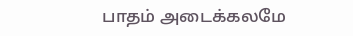பாதம் அடைக்கலமே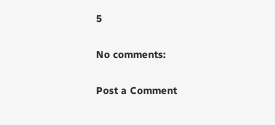5

No comments:

Post a Comment